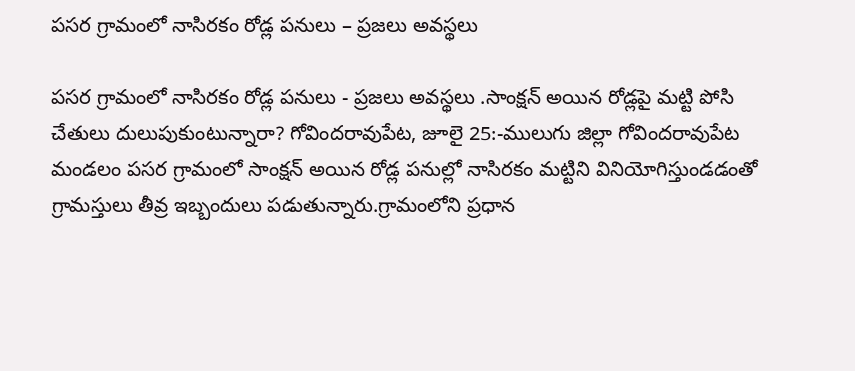పసర గ్రామంలో నాసిరకం రోడ్ల పనులు – ప్రజలు అవస్థలు

పసర గ్రామంలో నాసిరకం రోడ్ల పనులు - ప్రజలు అవస్థలు .సాంక్షన్ అయిన రోడ్లపై మట్టి పోసి చేతులు దులుపుకుంటున్నారా? గోవిందరావుపేట, జూలై 25:-ములుగు జిల్లా గోవిందరావుపేట మండలం పసర గ్రామంలో సాంక్షన్ అయిన రోడ్ల పనుల్లో నాసిరకం మట్టిని వినియోగిస్తుండడంతో గ్రామస్తులు తీవ్ర ఇబ్బందులు పడుతున్నారు.గ్రామంలోని ప్రధాన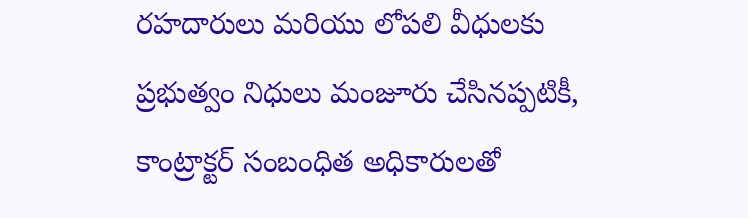రహదారులు మరియు లోపలి వీధులకు ప్రభుత్వం నిధులు మంజూరు చేసినప్పటికీ, కాంట్రాక్టర్ సంబంధిత అధికారులతో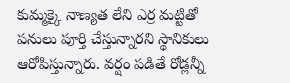కుమ్మక్కై నాణ్యత లేని ఎర్ర మట్టితో పనులు పూర్తి చేస్తున్నారని స్థానికులు ఆరోపిస్తున్నారు. వర్షం పడితే రోడ్లన్నీ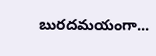బురదమయంగా...